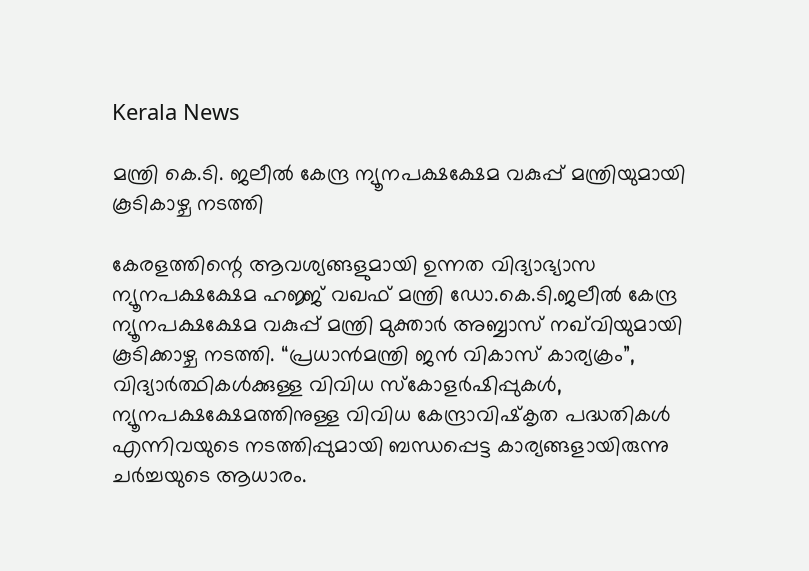Kerala News

മന്ത്രി കെ.ടി. ജലീല്‍ കേന്ദ്ര ന്യൂനപക്ഷക്ഷേമ വകുപ്പ് മന്ത്രിയുമായി കൂടികാഴ്ച നടത്തി

കേരളത്തിന്റെ ആവശ്യങ്ങളുമായി ഉന്നത വിദ്യാഭ്യാസ ന്യൂനപക്ഷക്ഷേമ ഹജ്ജ് വഖഫ് മന്ത്രി ഡോ.കെ.ടി.ജലീല്‍ കേന്ദ്ര ന്യൂനപക്ഷക്ഷേമ വകുപ്പ് മന്ത്രി മുക്താര്‍ അബ്ബാസ് നഖ്‌വിയുമായി കൂടിക്കാഴ്ച നടത്തി. “പ്രധാന്‍മന്ത്രി ജന്‍ വികാസ് കാര്യക്രം”, വിദ്യാര്‍ത്ഥികള്‍ക്കുള്ള വിവിധ സ്‌കോളര്‍ഷിപ്പുകള്‍, ന്യൂനപക്ഷക്ഷേമത്തിനുള്ള വിവിധ കേന്ദ്രാവിഷ്‌കൃത പദ്ധതികള്‍ എന്നിവയുടെ നടത്തിപ്പുമായി ബന്ധപ്പെട്ട കാര്യങ്ങളായിരുന്നു ചര്‍ച്ചയുടെ ആധാരം.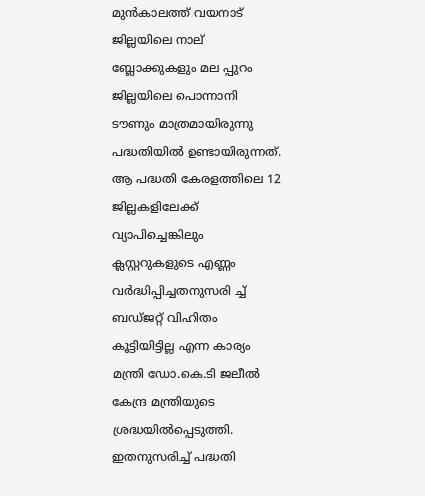മുന്‍കാലത്ത് വയനാട് ജില്ലയിലെ നാല് ബ്ലോക്കുകളും മല പ്പുറം ജില്ലയിലെ പൊന്നാനി ടൗണും മാത്രമായിരുന്നു പദ്ധതിയില്‍ ഉണ്ടായിരുന്നത്. ആ പദ്ധതി കേരളത്തിലെ 12 ജില്ലകളിലേക്ക് വ്യാപിച്ചെങ്കിലും ക്ലസ്റ്ററുകളുടെ എണ്ണം വര്‍ദ്ധിപ്പിച്ചതനുസരി ച്ച് ബഡ്ജറ്റ് വിഹിതം കൂട്ടിയിട്ടില്ല എന്ന കാര്യം മന്ത്രി ഡോ.കെ.ടി ജലീല്‍ കേന്ദ്ര മന്ത്രിയുടെ ശ്രദ്ധയില്‍പ്പെടുത്തി. ഇതനുസരിച്ച് പദ്ധതി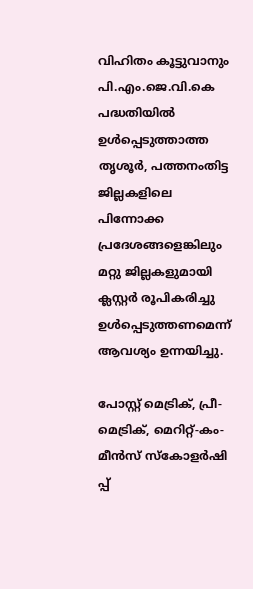വിഹിതം കൂട്ടുവാനും പി.എം.ജെ.വി.കെ പദ്ധതിയില്‍ ഉള്‍പ്പെടുത്താത്ത തൃശൂര്‍, പത്തനംതിട്ട ജില്ലകളിലെ പിന്നോക്ക പ്രദേശങ്ങളെങ്കിലും മറ്റു ജില്ലകളുമായി ക്ലസ്റ്റര്‍ രൂപികരിച്ചു ഉൾപ്പെടുത്തണമെന്ന് ആവശ്യം ഉന്നയിച്ചു.

പോസ്റ്റ് മെട്രിക്, പ്രീ-മെട്രിക്, മെറിറ്റ്-കം-മീന്‍സ് സ്‌കോളര്‍ഷി പ്പ്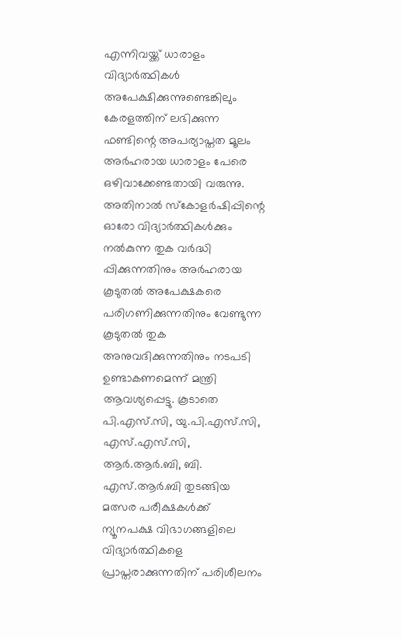എന്നിവയ്ക്ക് ധാരാളം വിദ്യാര്‍ത്ഥികള്‍ അപേക്ഷിക്കുന്നുണ്ടെങ്കിലും കേരളത്തിന് ലഭിക്കുന്ന ഫണ്ടിന്റെ അപര്യാപ്തത മൂലം അര്‍ഹരായ ധാരാളം പേരെ ഒഴിവാക്കേണ്ടതായി വരുന്നു. അതിനാല്‍ സ്‌കോളര്‍ഷിപ്പിന്റെ ഓരോ വിദ്യാര്‍ത്ഥികള്‍ക്കും നല്‍കുന്ന തുക വര്‍ദ്ധി പ്പിക്കുന്നതിനും അര്‍ഹരായ കൂടുതല്‍ അപേക്ഷകരെ പരിഗണിക്കുന്നതിനും വേണ്ടുന്ന കൂടുതല്‍ തുക അനുവദിക്കുന്നതിനും നടപടി ഉണ്ടാകണമെന്ന് മന്ത്രി ആവശ്യപ്പെട്ടു. കൂടാതെ പി.എസ്.സി, യു.പി.എസ്.സി, എസ്.എസ്.സി, ആര്‍.ആര്‍.ബി, ബി. എസ്.ആര്‍.ബി തുടങ്ങിയ മത്സര പരീക്ഷകള്‍ക്ക് ന്യൂനപക്ഷ വിഭാഗങ്ങളിലെ വിദ്യാര്‍ത്ഥികളെ പ്രാപ്തരാക്കുന്നതിന് പരിശീലനം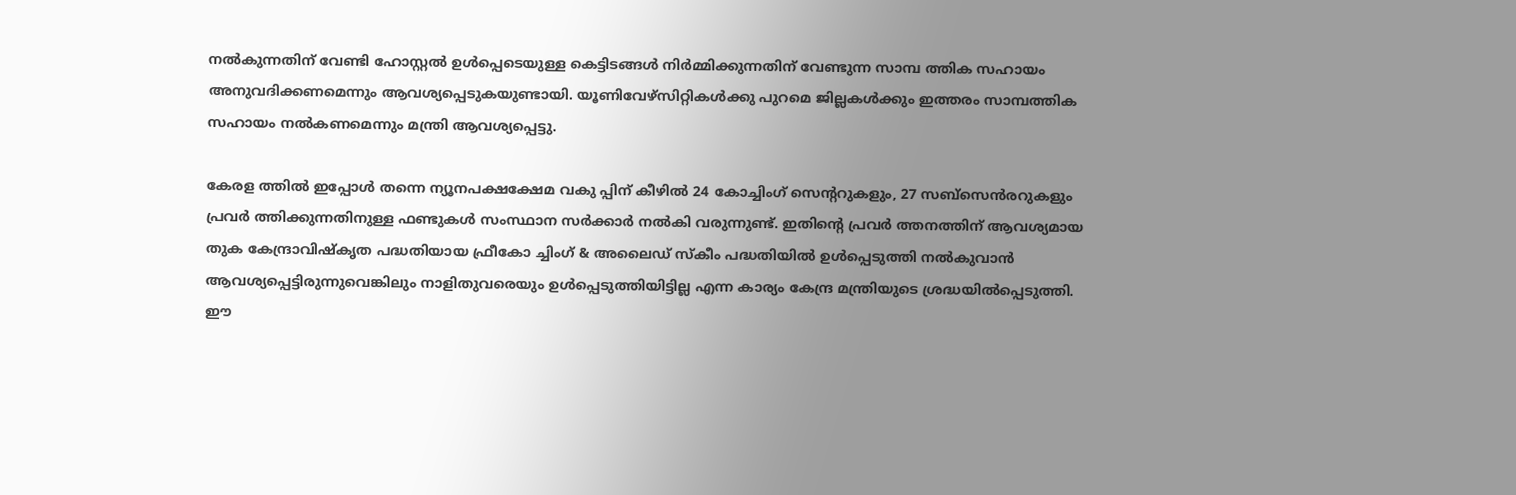നല്‍കുന്നതിന് വേണ്ടി ഹോസ്റ്റല്‍ ഉൾപ്പെടെയുള്ള കെട്ടിടങ്ങള്‍ നിര്‍മ്മിക്കുന്നതിന് വേണ്ടുന്ന സാമ്പ ത്തിക സഹായം അനുവദിക്കണമെന്നും ആവശ്യപ്പെടുകയുണ്ടായി. യൂണിവേഴ്‌സിറ്റികള്‍ക്കു പുറമെ ജില്ലകള്‍ക്കും ഇത്തരം സാമ്പത്തിക സഹായം നല്‍കണമെന്നും മന്ത്രി ആവശ്യപ്പെട്ടു.

കേരള ത്തില്‍ ഇപ്പോള്‍ തന്നെ ന്യൂനപക്ഷക്ഷേമ വകു പ്പിന് കീഴില്‍ 24 കോച്ചിംഗ് സെന്ററുകളും, 27 സബ്‌സെന്‍രറുകളും പ്രവര്‍ ത്തിക്കുന്നതിനുള്ള ഫണ്ടുകള്‍ സംസ്ഥാന സര്‍ക്കാര്‍ നല്‍കി വരുന്നുണ്ട്. ഇതിന്റെ പ്രവര്‍ ത്തനത്തിന് ആവശ്യമായ തുക കേന്ദ്രാവിഷ്‌കൃത പദ്ധതിയായ ഫ്രീകോ ച്ചിംഗ് & അലൈഡ് സ്‌കീം പദ്ധതിയില്‍ ഉള്‍പ്പെടുത്തി നല്‍കുവാന്‍ ആവശ്യപ്പെട്ടിരുന്നുവെങ്കിലും നാളിതുവരെയും ഉള്‍പ്പെടുത്തിയിട്ടില്ല എന്ന കാര്യം കേന്ദ്ര മന്ത്രിയുടെ ശ്രദ്ധയില്‍പ്പെടുത്തി. ഈ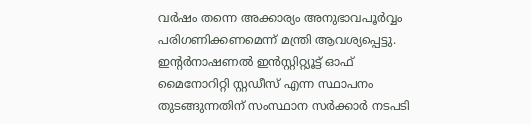വര്‍ഷം തന്നെ അക്കാര്യം അനുഭാവപൂര്‍വ്വം പരിഗണിക്കണമെന്ന് മന്ത്രി ആവശ്യപ്പെട്ടു. ഇന്റര്‍നാഷണല്‍ ഇന്‍സ്റ്റിറ്റ്യൂട്ട് ഓഫ് മൈനോറിറ്റി സ്റ്റഡീസ് എന്ന സ്ഥാപനം തുടങ്ങുന്നതിന് സംസ്ഥാന സര്‍ക്കാര്‍ നടപടി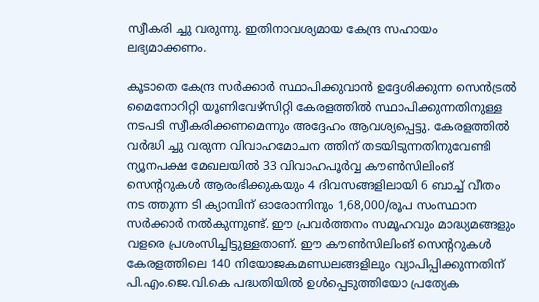സ്വീകരി ച്ചു വരുന്നു. ഇതിനാവശ്യമായ കേന്ദ്ര സഹായം ലഭ്യമാക്കണം.

കൂടാതെ കേന്ദ്ര സര്‍ക്കാര്‍ സ്ഥാപിക്കുവാന്‍ ഉദ്ദേശിക്കുന്ന സെന്‍ട്രല്‍ മൈനോറിറ്റി യൂണിവേഴ്‌സിറ്റി കേരളത്തില്‍ സ്ഥാപിക്കുന്നതിനുള്ള നടപടി സ്വീകരിക്കണമെന്നും അദ്ദേഹം ആവശ്യപ്പെട്ടു. കേരളത്തില്‍ വര്‍ദ്ധി ച്ചു വരുന്ന വിവാഹമോചന ത്തിന് തടയിടുന്നതിനുവേണ്ടി ന്യൂനപക്ഷ മേഖലയില്‍ 33 വിവാഹപൂര്‍വ്വ കൗണ്‍സിലിംങ് സെന്ററുകള്‍ ആരംഭിക്കുകയും 4 ദിവസങ്ങളിലായി 6 ബാച്ച് വീതം നട ത്തുന്ന ടി ക്യാമ്പിന് ഓരോന്നിനും 1,68,000/രൂപ സംസ്ഥാന സര്‍ക്കാര്‍ നല്‍കുന്നുണ്ട്. ഈ പ്രവര്‍ത്തനം സമൂഹവും മാദ്ധ്യമങ്ങളും വളരെ പ്രശംസിച്ചിട്ടുള്ളതാണ്. ഈ കൗണ്‍സിലിംങ് സെന്ററുകള്‍ കേരളത്തിലെ 140 നിയോജകമണ്ഡലങ്ങളിലും വ്യാപിപ്പിക്കുന്നതിന് പി.എം.ജെ.വി.കെ പദ്ധതിയില്‍ ഉള്‍പ്പെടുത്തിയോ പ്രത്യേക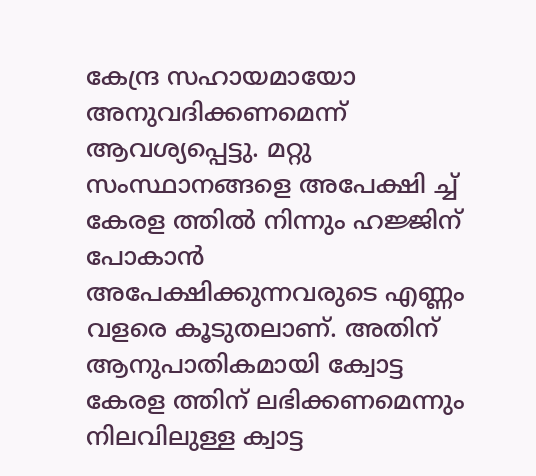കേന്ദ്ര സഹായമായോ അനുവദിക്കണമെന്ന് ആവശ്യപ്പെട്ടു. മറ്റു സംസ്ഥാനങ്ങളെ അപേക്ഷി ച്ച് കേരള ത്തില്‍ നിന്നും ഹജ്ജിന് പോകാന്‍ അപേക്ഷിക്കുന്നവരുടെ എണ്ണം വളരെ കൂടുതലാണ്. അതിന് ആനുപാതികമായി ക്വോട്ട കേരള ത്തിന് ലഭിക്കണമെന്നും നിലവിലുള്ള ക്വാട്ട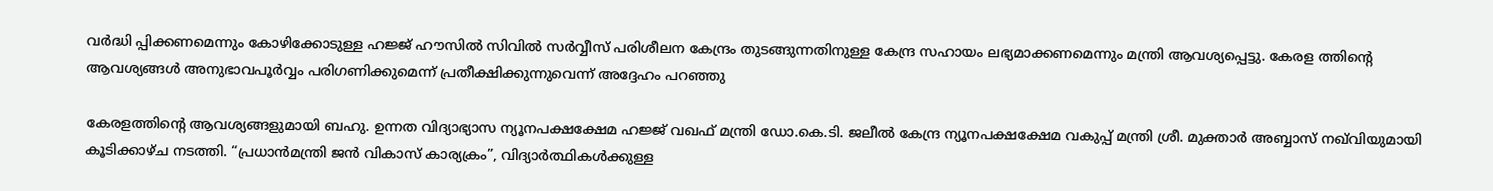വര്‍ദ്ധി പ്പിക്കണമെന്നും കോഴിക്കോടുള്ള ഹജ്ജ് ഹൗസില്‍ സിവില്‍ സര്‍വ്വീസ് പരിശീലന കേന്ദ്രം തുടങ്ങുന്നതിനുള്ള കേന്ദ്ര സഹായം ലഭ്യമാക്കണമെന്നും മന്ത്രി ആവശ്യപ്പെട്ടു. കേരള ത്തിന്റെ ആവശ്യങ്ങള്‍ അനുഭാവപൂര്‍വ്വം പരിഗണിക്കുമെന്ന് പ്രതീക്ഷിക്കുന്നുവെന്ന് അദ്ദേഹം പറഞ്ഞു

കേരളത്തിന്റെ ആവശ്യങ്ങളുമായി ബഹു. ഉന്നത വിദ്യാഭ്യാസ ന്യൂനപക്ഷക്ഷേമ ഹജ്ജ് വഖഫ് മന്ത്രി ഡോ.കെ.ടി. ജലീല്‍ കേന്ദ്ര ന്യൂനപക്ഷക്ഷേമ വകുപ്പ് മന്ത്രി ശ്രീ. മുക്താര്‍ അബ്ബാസ് നഖ്‌വിയുമായി കൂടിക്കാഴ്ച നടത്തി. “പ്രധാന്‍മന്ത്രി ജന്‍ വികാസ് കാര്യക്രം”, വിദ്യാര്‍ത്ഥികള്‍ക്കുള്ള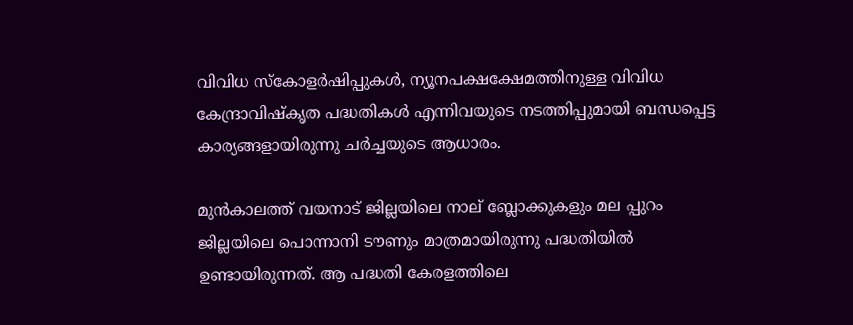വിവിധ സ്‌കോളര്‍ഷിപ്പുകള്‍, ന്യൂനപക്ഷക്ഷേമത്തിനുള്ള വിവിധ കേന്ദ്രാവിഷ്‌കൃത പദ്ധതികള്‍ എന്നിവയുടെ നടത്തിപ്പുമായി ബന്ധപ്പെട്ട കാര്യങ്ങളായിരുന്നു ചര്‍ച്ചയുടെ ആധാരം.

മുന്‍കാലത്ത് വയനാട് ജില്ലയിലെ നാല് ബ്ലോക്കുകളും മല പ്പുറം ജില്ലയിലെ പൊന്നാനി ടൗണും മാത്രമായിരുന്നു പദ്ധതിയില്‍ ഉണ്ടായിരുന്നത്. ആ പദ്ധതി കേരളത്തിലെ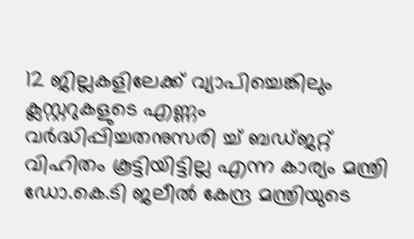12 ജില്ലകളിലേക്ക് വ്യാപിച്ചെങ്കിലും ക്ലസ്റ്ററുകളുടെ എണ്ണം വര്‍ദ്ധിപ്പിച്ചതനുസരി ച്ച് ബഡ്ജറ്റ് വിഹിതം കൂട്ടിയിട്ടില്ല എന്ന കാര്യം മന്ത്രി ഡോ.കെ.ടി ജലീല്‍ കേന്ദ്ര മന്ത്രിയുടെ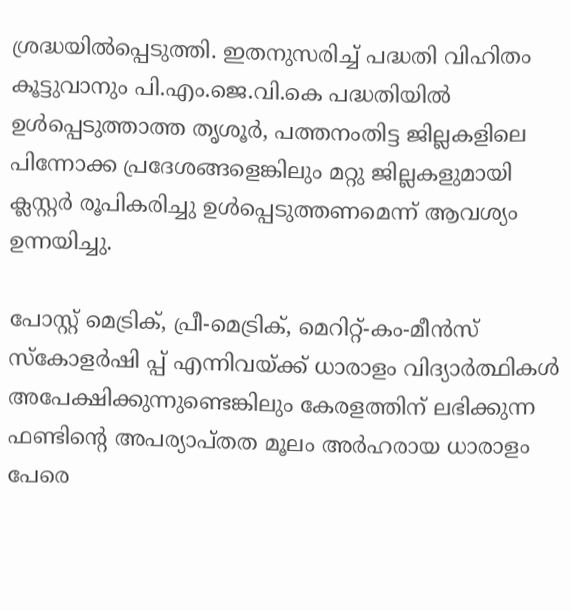ശ്രദ്ധയില്‍പ്പെടുത്തി. ഇതനുസരിച്ച് പദ്ധതി വിഹിതം കൂട്ടുവാനും പി.എം.ജെ.വി.കെ പദ്ധതിയില്‍ ഉള്‍പ്പെടുത്താത്ത തൃശൂര്‍, പത്തനംതിട്ട ജില്ലകളിലെ പിന്നോക്ക പ്രദേശങ്ങളെങ്കിലും മറ്റു ജില്ലകളുമായി ക്ലസ്റ്റര്‍ രൂപികരിച്ചു ഉൾപ്പെടുത്തണമെന്ന് ആവശ്യം ഉന്നയിച്ചു.

പോസ്റ്റ് മെട്രിക്, പ്രീ-മെട്രിക്, മെറിറ്റ്-കം-മീന്‍സ് സ്‌കോളര്‍ഷി പ്പ് എന്നിവയ്ക്ക് ധാരാളം വിദ്യാര്‍ത്ഥികള്‍ അപേക്ഷിക്കുന്നുണ്ടെങ്കിലും കേരളത്തിന് ലഭിക്കുന്ന ഫണ്ടിന്റെ അപര്യാപ്തത മൂലം അര്‍ഹരായ ധാരാളം പേരെ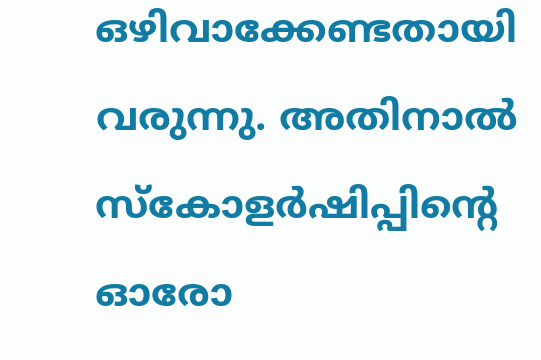ഒഴിവാക്കേണ്ടതായി വരുന്നു. അതിനാല്‍ സ്‌കോളര്‍ഷിപ്പിന്റെ ഓരോ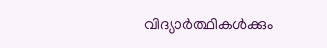വിദ്യാര്‍ത്ഥികള്‍ക്കും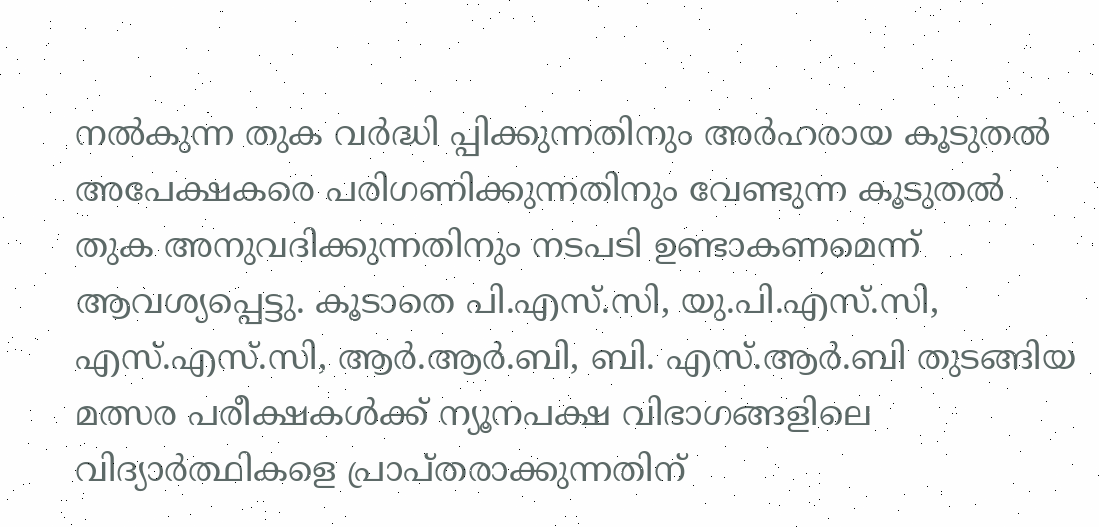നല്‍കുന്ന തുക വര്‍ദ്ധി പ്പിക്കുന്നതിനും അര്‍ഹരായ കൂടുതല്‍ അപേക്ഷകരെ പരിഗണിക്കുന്നതിനും വേണ്ടുന്ന കൂടുതല്‍ തുക അനുവദിക്കുന്നതിനും നടപടി ഉണ്ടാകണമെന്ന് ആവശ്യപ്പെട്ടു. കൂടാതെ പി.എസ്.സി, യു.പി.എസ്.സി, എസ്.എസ്.സി, ആര്‍.ആര്‍.ബി, ബി. എസ്.ആര്‍.ബി തുടങ്ങിയ മത്സര പരീക്ഷകള്‍ക്ക് ന്യൂനപക്ഷ വിഭാഗങ്ങളിലെ വിദ്യാര്‍ത്ഥികളെ പ്രാപ്തരാക്കുന്നതിന്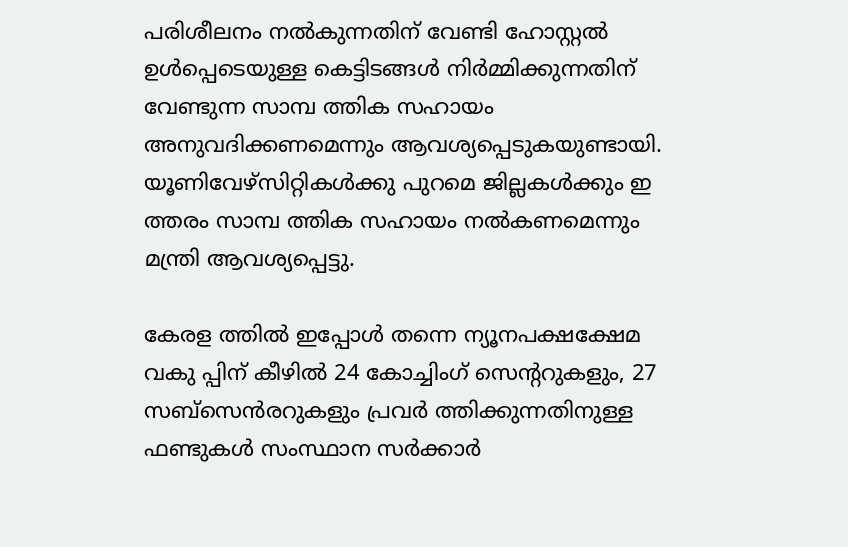പരിശീലനം നല്‍കുന്നതിന് വേണ്ടി ഹോസ്റ്റല്‍ ഉൾപ്പെടെയുള്ള കെട്ടിടങ്ങള്‍ നിര്‍മ്മിക്കുന്നതിന് വേണ്ടുന്ന സാമ്പ ത്തിക സഹായം അനുവദിക്കണമെന്നും ആവശ്യപ്പെടുകയുണ്ടായി. യൂണിവേഴ്‌സിറ്റികള്‍ക്കു പുറമെ ജില്ലകള്‍ക്കും ഇ ത്തരം സാമ്പ ത്തിക സഹായം നല്‍കണമെന്നും മന്ത്രി ആവശ്യപ്പെട്ടു.

കേരള ത്തില്‍ ഇപ്പോള്‍ തന്നെ ന്യൂനപക്ഷക്ഷേമ വകു പ്പിന് കീഴില്‍ 24 കോച്ചിംഗ് സെന്ററുകളും, 27 സബ്‌സെന്‍രറുകളും പ്രവര്‍ ത്തിക്കുന്നതിനുള്ള ഫണ്ടുകള്‍ സംസ്ഥാന സര്‍ക്കാര്‍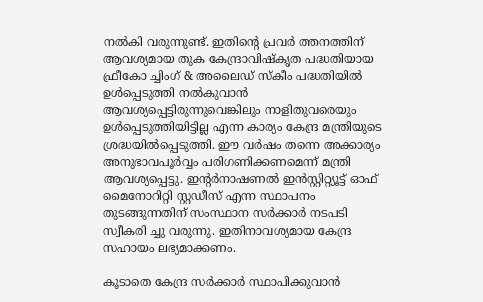നല്‍കി വരുന്നുണ്ട്. ഇതിന്റെ പ്രവര്‍ ത്തനത്തിന് ആവശ്യമായ തുക കേന്ദ്രാവിഷ്‌കൃത പദ്ധതിയായ ഫ്രീകോ ച്ചിംഗ് & അലൈഡ് സ്‌കീം പദ്ധതിയില്‍ ഉള്‍പ്പെടുത്തി നല്‍കുവാന്‍ ആവശ്യപ്പെട്ടിരുന്നുവെങ്കിലും നാളിതുവരെയും ഉള്‍പ്പെടുത്തിയിട്ടില്ല എന്ന കാര്യം കേന്ദ്ര മന്ത്രിയുടെ ശ്രദ്ധയില്‍പ്പെടുത്തി. ഈ വര്‍ഷം തന്നെ അക്കാര്യം അനുഭാവപൂര്‍വ്വം പരിഗണിക്കണമെന്ന് മന്ത്രി ആവശ്യപ്പെട്ടു. ഇന്റര്‍നാഷണല്‍ ഇന്‍സ്റ്റിറ്റ്യൂട്ട് ഓഫ് മൈനോറിറ്റി സ്റ്റഡീസ് എന്ന സ്ഥാപനം തുടങ്ങുന്നതിന് സംസ്ഥാന സര്‍ക്കാര്‍ നടപടി സ്വീകരി ച്ചു വരുന്നു. ഇതിനാവശ്യമായ കേന്ദ്ര സഹായം ലഭ്യമാക്കണം.

കൂടാതെ കേന്ദ്ര സര്‍ക്കാര്‍ സ്ഥാപിക്കുവാന്‍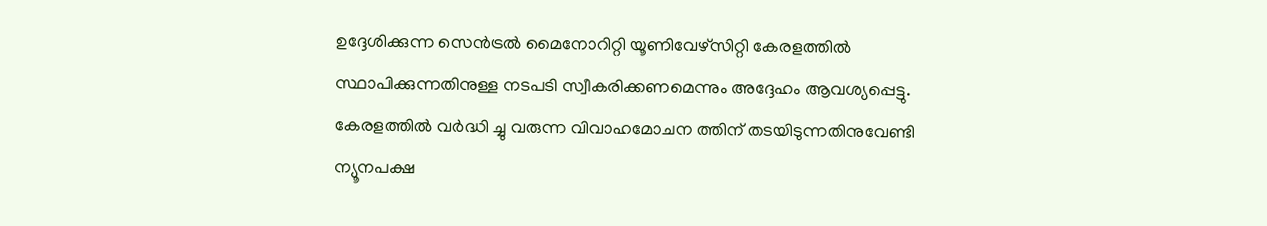ഉദ്ദേശിക്കുന്ന സെന്‍ട്രല്‍ മൈനോറിറ്റി യൂണിവേഴ്‌സിറ്റി കേരളത്തില്‍ സ്ഥാപിക്കുന്നതിനുള്ള നടപടി സ്വീകരിക്കണമെന്നും അദ്ദേഹം ആവശ്യപ്പെട്ടു. കേരളത്തില്‍ വര്‍ദ്ധി ച്ചു വരുന്ന വിവാഹമോചന ത്തിന് തടയിടുന്നതിനുവേണ്ടി ന്യൂനപക്ഷ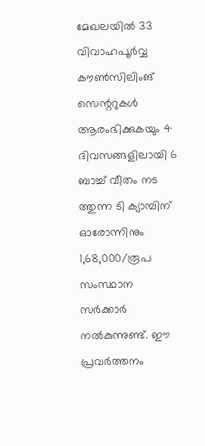മേഖലയില്‍ 33 വിവാഹപൂര്‍വ്വ കൗണ്‍സിലിംങ് സെന്ററുകള്‍ ആരംഭിക്കുകയും 4 ദിവസങ്ങളിലായി 6 ബാച്ച് വീതം നട ത്തുന്ന ടി ക്യാമ്പിന് ഓരോന്നിനും 1,68,000/രൂപ സംസ്ഥാന സര്‍ക്കാര്‍ നല്‍കുന്നുണ്ട്. ഈ പ്രവര്‍ത്തനം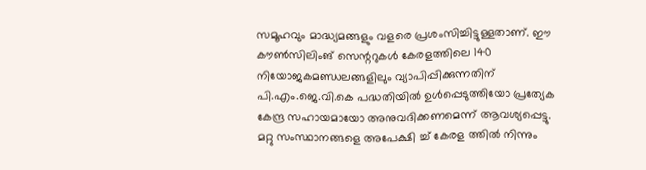സമൂഹവും മാദ്ധ്യമങ്ങളും വളരെ പ്രശംസിച്ചിട്ടുള്ളതാണ്. ഈ കൗണ്‍സിലിംങ് സെന്ററുകള്‍ കേരളത്തിലെ 140 നിയോജകമണ്ഡലങ്ങളിലും വ്യാപിപ്പിക്കുന്നതിന് പി.എം.ജെ.വി.കെ പദ്ധതിയില്‍ ഉള്‍പ്പെടുത്തിയോ പ്രത്യേക കേന്ദ്ര സഹായമായോ അനുവദിക്കണമെന്ന് ആവശ്യപ്പെട്ടു. മറ്റു സംസ്ഥാനങ്ങളെ അപേക്ഷി ച്ച് കേരള ത്തില്‍ നിന്നും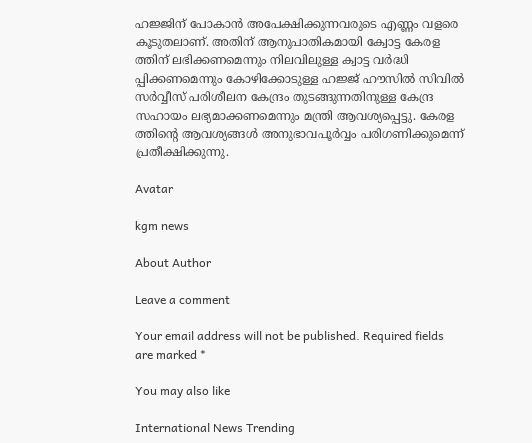ഹജ്ജിന് പോകാന്‍ അപേക്ഷിക്കുന്നവരുടെ എണ്ണം വളരെ കൂടുതലാണ്. അതിന് ആനുപാതികമായി ക്വോട്ട കേരള ത്തിന് ലഭിക്കണമെന്നും നിലവിലുള്ള ക്വാട്ട വര്‍ദ്ധി പ്പിക്കണമെന്നും കോഴിക്കോടുള്ള ഹജ്ജ് ഹൗസില്‍ സിവില്‍ സര്‍വ്വീസ് പരിശീലന കേന്ദ്രം തുടങ്ങുന്നതിനുള്ള കേന്ദ്ര സഹായം ലഭ്യമാക്കണമെന്നും മന്ത്രി ആവശ്യപ്പെട്ടു. കേരള ത്തിന്റെ ആവശ്യങ്ങള്‍ അനുഭാവപൂര്‍വ്വം പരിഗണിക്കുമെന്ന് പ്രതീക്ഷിക്കുന്നു.

Avatar

kgm news

About Author

Leave a comment

Your email address will not be published. Required fields are marked *

You may also like

International News Trending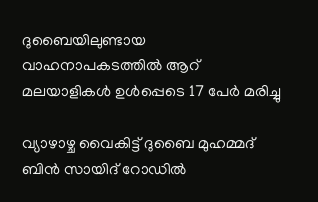ദുബൈയിലുണ്ടായ വാഹനാപകടത്തില്‍ ആറ് മലയാളികള്‍ ഉള്‍പ്പെടെ 17 പേര്‍ മരിച്ചു

വ്യാഴാഴ്ച വൈകിട്ട് ദുബൈ മുഹമ്മദ് ബിൻ സായിദ് റോഡിൽ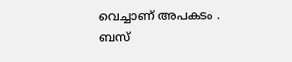വെച്ചാണ് അപകടം . ബസ്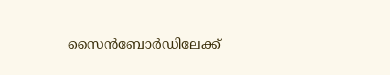സൈൻബോർഡിലേക്ക്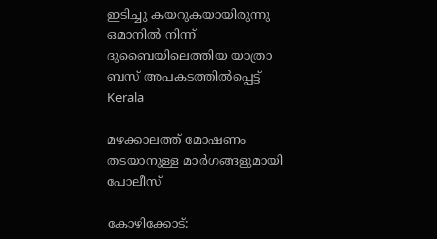ഇടിച്ചു കയറുകയായിരുന്നു ഒമാനിൽ നിന്ന് ദുബൈയിലെത്തിയ യാത്രാ ബസ് അപകടത്തിൽപ്പെട്ട്
Kerala

മഴക്കാലത്ത് മോഷണം തടയാനുള്ള മാര്‍ഗങ്ങളുമായി പോലീസ്‌

കോഴിക്കോട്: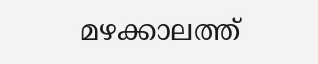മഴക്കാലത്ത്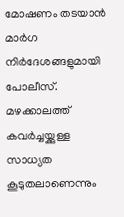മോഷണം തടയാന്‍ മാര്‍ഗ നിര്‍ദേശങ്ങളുമായി പോലീസ്. മഴക്കാലത്ത് കവര്‍ച്ചയ്ക്കുള്ള സാധ്യത കൂടുതലാണെന്നും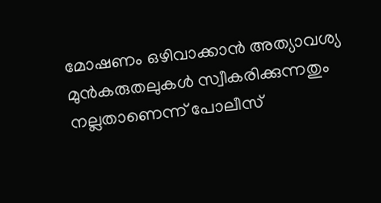മോഷണം ഒഴിവാക്കാന്‍ അത്യാവശ്യ മുന്‍കരുതലുകള്‍ സ്വീകരിക്കുന്നതും നല്ലതാണെന്ന് പോലീസ്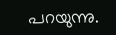പറയുന്നു.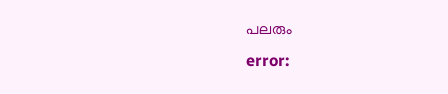പലരും
error: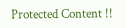Protected Content !!